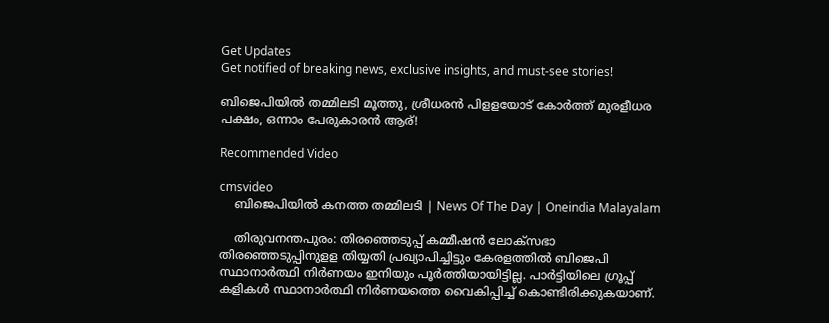Get Updates
Get notified of breaking news, exclusive insights, and must-see stories!

ബിജെപിയിൽ തമ്മിലടി മൂത്തു, ശ്രീധരൻ പിളളയോട് കോർത്ത് മുരളീധര പക്ഷം, ഒന്നാം പേരുകാരൻ ആര്!

Recommended Video

cmsvideo
    ബിജെപിയിൽ കനത്ത തമ്മിലടി | News Of The Day | Oneindia Malayalam

    തിരുവനന്തപുരം: തിരഞ്ഞെടുപ്പ് കമ്മീഷന്‍ ലോക്‌സഭാ തിരഞ്ഞെടുപ്പിനുളള തിയ്യതി പ്രഖ്യാപിച്ചിട്ടും കേരളത്തില്‍ ബിജെപി സ്ഥാനാര്‍ത്ഥി നിര്‍ണയം ഇനിയും പൂര്‍ത്തിയായിട്ടില്ല. പാര്‍ട്ടിയിലെ ഗ്രൂപ്പ് കളികള്‍ സ്ഥാനാര്‍ത്ഥി നിര്‍ണയത്തെ വൈകിപ്പിച്ച് കൊണ്ടിരിക്കുകയാണ്.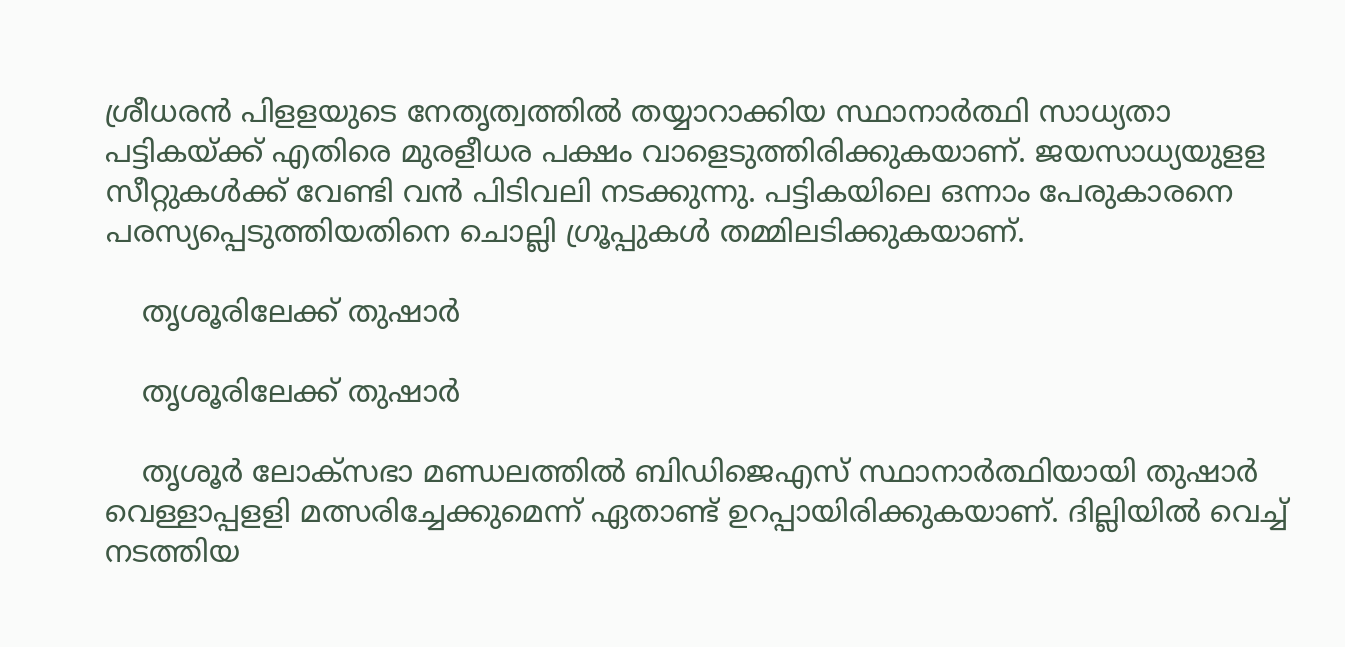ശ്രീധരന്‍ പിളളയുടെ നേതൃത്വത്തില്‍ തയ്യാറാക്കിയ സ്ഥാനാര്‍ത്ഥി സാധ്യതാ പട്ടികയ്ക്ക് എതിരെ മുരളീധര പക്ഷം വാളെടുത്തിരിക്കുകയാണ്. ജയസാധ്യയുളള സീറ്റുകള്‍ക്ക് വേണ്ടി വന്‍ പിടിവലി നടക്കുന്നു. പട്ടികയിലെ ഒന്നാം പേരുകാരനെ പരസ്യപ്പെടുത്തിയതിനെ ചൊല്ലി ഗ്രൂപ്പുകള്‍ തമ്മിലടിക്കുകയാണ്.

    തൃശൂരിലേക്ക് തുഷാർ

    തൃശൂരിലേക്ക് തുഷാർ

    തൃശൂര്‍ ലോക്‌സഭാ മണ്ഡലത്തില്‍ ബിഡിജെഎസ് സ്ഥാനാര്‍ത്ഥിയായി തുഷാര്‍ വെള്ളാപ്പളളി മത്സരിച്ചേക്കുമെന്ന് ഏതാണ്ട് ഉറപ്പായിരിക്കുകയാണ്. ദില്ലിയില്‍ വെച്ച് നടത്തിയ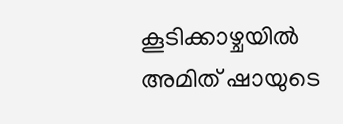കൂടിക്കാഴ്ചയില്‍ അമിത് ഷായുടെ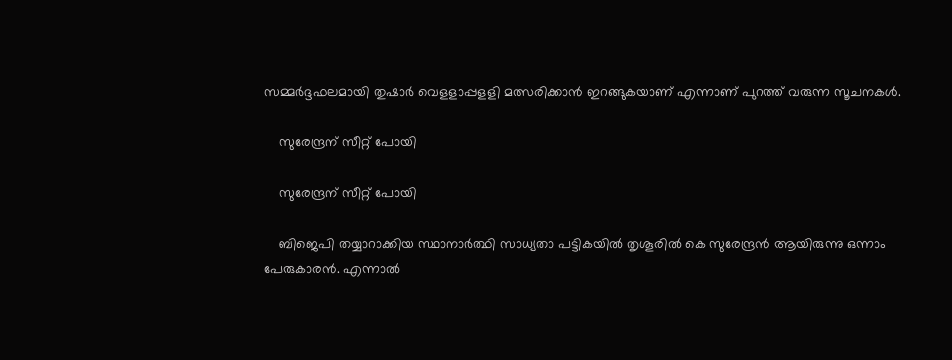സമ്മര്‍ദ്ദഫലമായി തുഷാര്‍ വെളളാപ്പളളി മത്സരിക്കാന്‍ ഇറങ്ങുകയാണ് എന്നാണ് പുറത്ത് വരുന്ന സൂചനകള്‍.

    സുരേന്ദ്രന് സീറ്റ് പോയി

    സുരേന്ദ്രന് സീറ്റ് പോയി

    ബിജെപി തയ്യാറാക്കിയ സ്ഥാനാര്‍ത്ഥി സാധ്യതാ പട്ടികയില്‍ തൃശൂരില്‍ കെ സുരേന്ദ്രന്‍ ആയിരുന്നു ഒന്നാം പേരുകാരന്‍. എന്നാല്‍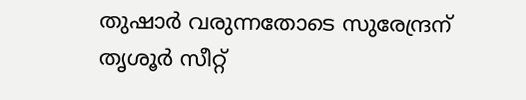തുഷാര്‍ വരുന്നതോടെ സുരേന്ദ്രന് തൃശൂര്‍ സീറ്റ്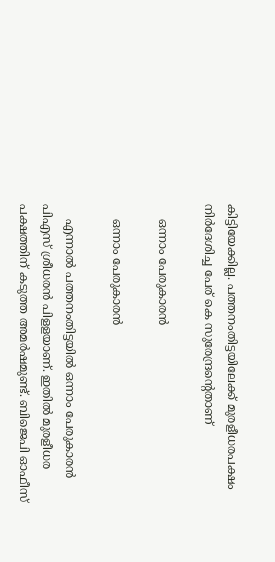കിട്ടിയേക്കില്ല. പത്തനംതിട്ടയിലേക്ക് മുരളീധരപക്ഷം നിര്‍ദേശിച്ച പേര് കെ സുരേന്ദ്രന്റെതാണ്

    ഒന്നാം പേരുകാരൻ

    ഒന്നാം പേരുകാരൻ

    എന്നാല്‍ പത്തനംതിട്ടയില്‍ ഒന്നാം പേരുകാരന്‍ പിഎസ് ശ്രീധരന്‍ പിളളയാണ്. ഇതില്‍ മുരളീധര പക്ഷത്തിന് കടുത്ത അമര്‍ഷമുണ്ട്. ബിജെപി ഓഫീസ്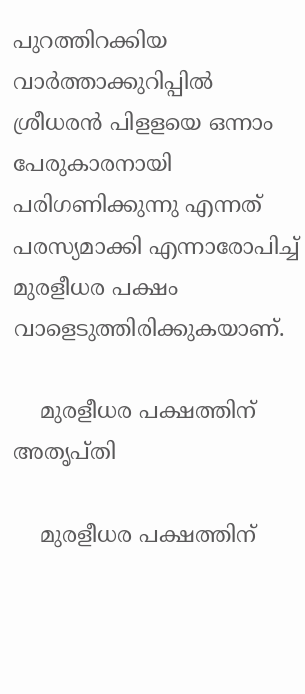പുറത്തിറക്കിയ വാര്‍ത്താക്കുറിപ്പില്‍ ശ്രീധരന്‍ പിളളയെ ഒന്നാം പേരുകാരനായി പരിഗണിക്കുന്നു എന്നത് പരസ്യമാക്കി എന്നാരോപിച്ച് മുരളീധര പക്ഷം വാളെടുത്തിരിക്കുകയാണ്.

    മുരളീധര പക്ഷത്തിന് അതൃപ്തി

    മുരളീധര പക്ഷത്തിന്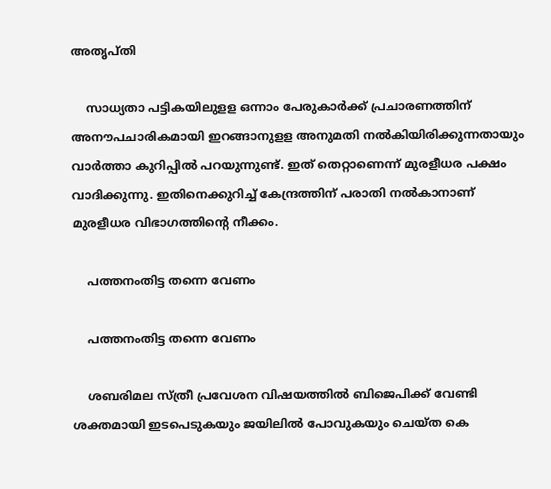അതൃപ്തി

    സാധ്യതാ പട്ടികയിലുളള ഒന്നാം പേരുകാര്‍ക്ക് പ്രചാരണത്തിന് അനൗപചാരികമായി ഇറങ്ങാനുളള അനുമതി നല്‍കിയിരിക്കുന്നതായും വാര്‍ത്താ കുറിപ്പില്‍ പറയുന്നുണ്ട്. ഇത് തെറ്റാണെന്ന് മുരളീധര പക്ഷം വാദിക്കുന്നു. ഇതിനെക്കുറിച്ച് കേന്ദ്രത്തിന് പരാതി നല്‍കാനാണ് മുരളീധര വിഭാഗത്തിന്റെ നീക്കം.

    പത്തനംതിട്ട തന്നെ വേണം

    പത്തനംതിട്ട തന്നെ വേണം

    ശബരിമല സ്ത്രീ പ്രവേശന വിഷയത്തില്‍ ബിജെപിക്ക് വേണ്ടി ശക്തമായി ഇടപെടുകയും ജയിലില്‍ പോവുകയും ചെയ്ത കെ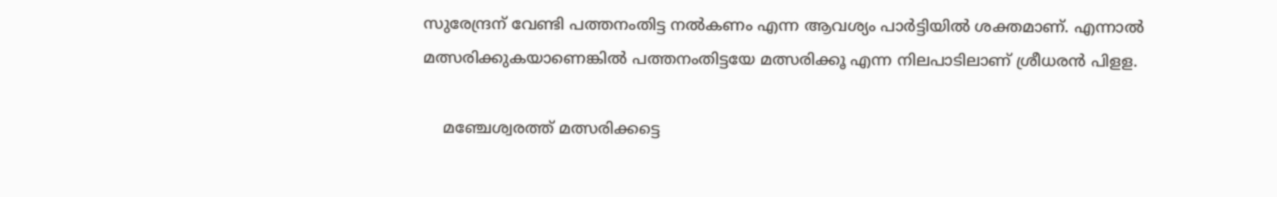സുരേന്ദ്രന് വേണ്ടി പത്തനംതിട്ട നല്‍കണം എന്ന ആവശ്യം പാര്‍ട്ടിയില്‍ ശക്തമാണ്. എന്നാല്‍ മത്സരിക്കുകയാണെങ്കില്‍ പത്തനംതിട്ടയേ മത്സരിക്കൂ എന്ന നിലപാടിലാണ് ശ്രീധരന്‍ പിളള.

    മഞ്ചേശ്വരത്ത് മത്സരിക്കട്ടെ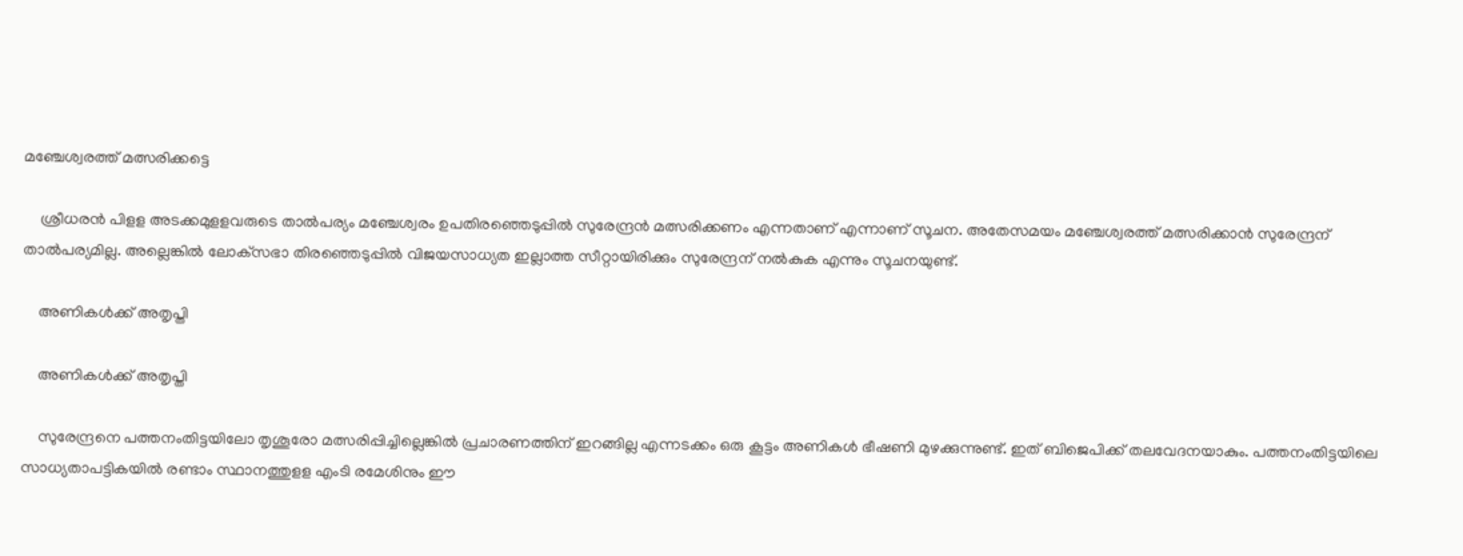മഞ്ചേശ്വരത്ത് മത്സരിക്കട്ടെ

    ശ്രീധരന്‍ പിളള അടക്കമുളളവരുടെ താല്‍പര്യം മഞ്ചേശ്വരം ഉപതിരഞ്ഞെടുപ്പില്‍ സുരേന്ദ്രന്‍ മത്സരിക്കണം എന്നതാണ് എന്നാണ് സൂചന. അതേസമയം മഞ്ചേശ്വരത്ത് മത്സരിക്കാന്‍ സുരേന്ദ്രന് താല്‍പര്യമില്ല. അല്ലെങ്കില്‍ ലോക്‌സഭാ തിരഞ്ഞെടുപ്പില്‍ വിജയസാധ്യത ഇല്ലാത്ത സീറ്റായിരിക്കും സുരേന്ദ്രന് നല്‍കുക എന്നും സൂചനയുണ്ട്.

    അണികൾക്ക് അതൃപ്തി

    അണികൾക്ക് അതൃപ്തി

    സുരേന്ദ്രനെ പത്തനംതിട്ടയിലോ തൃശൂരോ മത്സരിപ്പിച്ചില്ലെങ്കില്‍ പ്രചാരണത്തിന് ഇറങ്ങില്ല എന്നടക്കം ഒരു കൂട്ടം അണികള്‍ ഭീഷണി മുഴക്കുന്നുണ്ട്. ഇത് ബിജെപിക്ക് തലവേദനയാകും. പത്തനംതിട്ടയിലെ സാധ്യതാപട്ടികയില്‍ രണ്ടാം സ്ഥാനത്തുളള എംടി രമേശിനും ഈ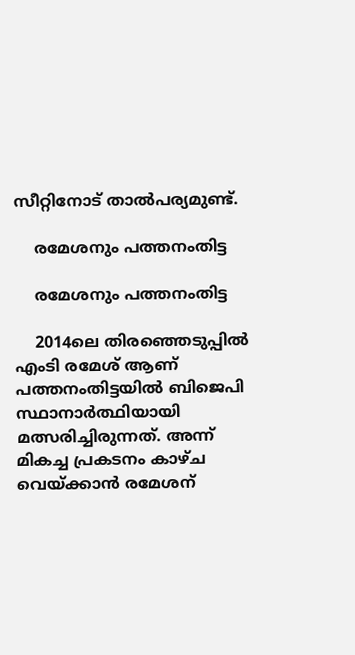സീറ്റിനോട് താല്‍പര്യമുണ്ട്.

    രമേശനും പത്തനംതിട്ട

    രമേശനും പത്തനംതിട്ട

    2014ലെ തിരഞ്ഞെടുപ്പില്‍ എംടി രമേശ് ആണ് പത്തനംതിട്ടയില്‍ ബിജെപി സ്ഥാനാര്‍ത്ഥിയായി മത്സരിച്ചിരുന്നത്. അന്ന് മികച്ച പ്രകടനം കാഴ്ച വെയ്ക്കാന്‍ രമേശന്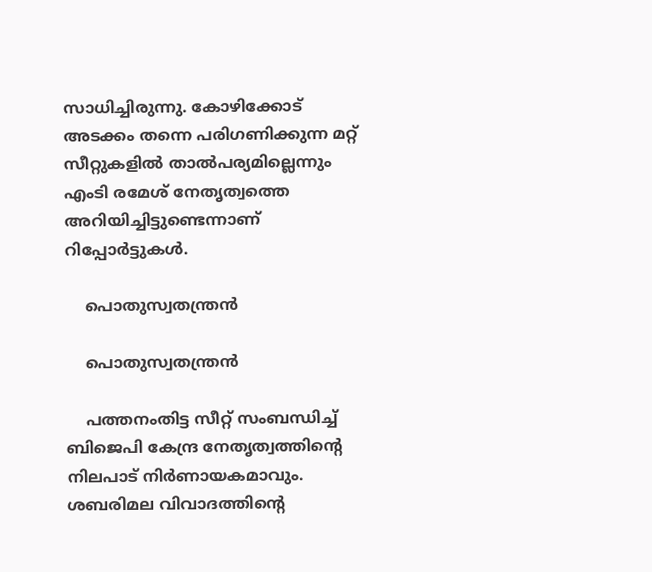സാധിച്ചിരുന്നു. കോഴിക്കോട് അടക്കം തന്നെ പരിഗണിക്കുന്ന മറ്റ് സീറ്റുകളില്‍ താല്‍പര്യമില്ലെന്നും എംടി രമേശ് നേതൃത്വത്തെ അറിയിച്ചിട്ടുണ്ടെന്നാണ് റിപ്പോര്‍ട്ടുകള്‍.

    പൊതുസ്വതന്ത്രൻ

    പൊതുസ്വതന്ത്രൻ

    പത്തനംതിട്ട സീറ്റ് സംബന്ധിച്ച് ബിജെപി കേന്ദ്ര നേതൃത്വത്തിന്റെ നിലപാട് നിര്‍ണായകമാവും. ശബരിമല വിവാദത്തിന്റെ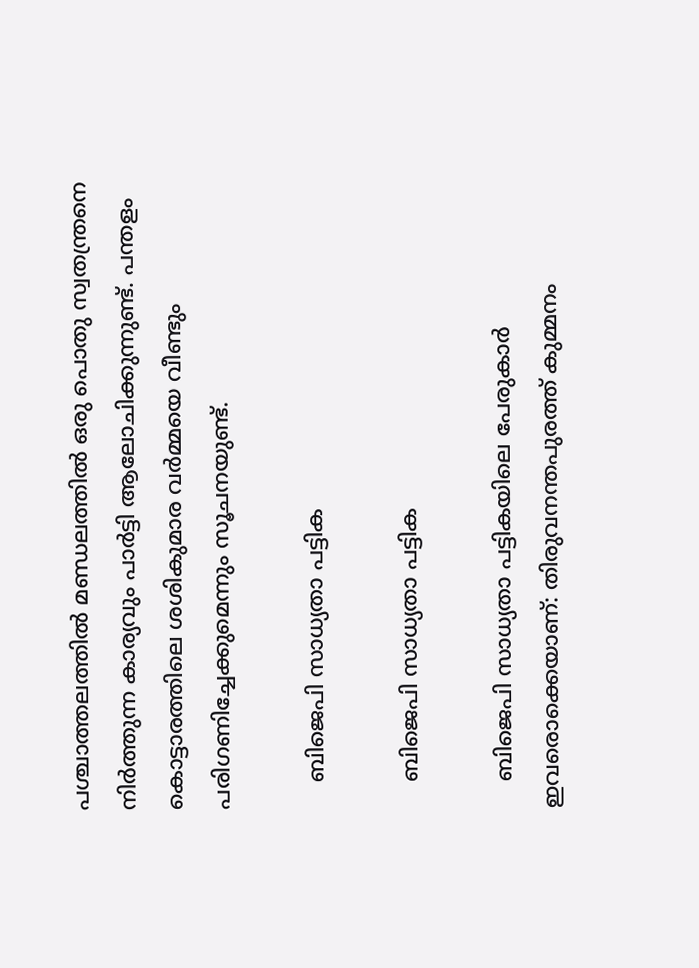പശ്ചാത്തലത്തില്‍ മണ്ഡലത്തില്‍ ഒരു പൊതു സ്വതന്ത്രനെ നിര്‍ത്തുന്ന കാര്യവും പാര്‍ട്ടി ആലോചിക്കുന്നുണ്ട്. പന്തളം കൊട്ടാരത്തിലെ ശശികുമാര വര്‍മ്മയെ വീണ്ടും പരിഗണിച്ചേക്കുമെന്നും സൂചനയുണ്ട്.

    ബിജെപി സാധ്യതാ പട്ടിക

    ബിജെപി സാധ്യതാ പട്ടിക

    ബിജെപി സാധ്യതാ പട്ടികയിലെ പേരുകാര്‍ ഇവരൊക്കെയാണ്: തിരുവനന്തപുരത്ത് കുമ്മനം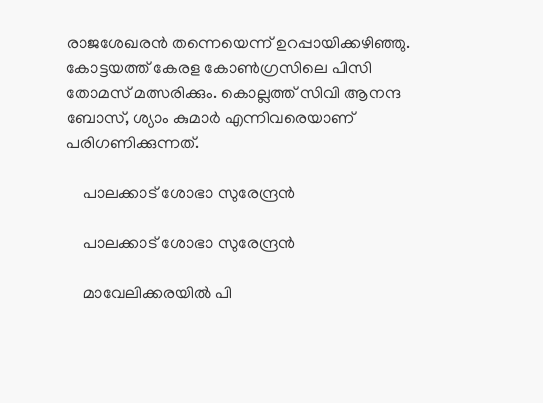രാജശേഖരന്‍ തന്നെയെന്ന് ഉറപ്പായിക്കഴിഞ്ഞു. കോട്ടയത്ത് കേരള കോണ്‍ഗ്രസിലെ പിസി തോമസ് മത്സരിക്കും. കൊല്ലത്ത് സിവി ആനന്ദ ബോസ്, ശ്യാം കുമാര്‍ എന്നിവരെയാണ് പരിഗണിക്കുന്നത്.

    പാലക്കാട് ശോഭാ സുരേന്ദ്രന്‍

    പാലക്കാട് ശോഭാ സുരേന്ദ്രന്‍

    മാവേലിക്കരയില്‍ പി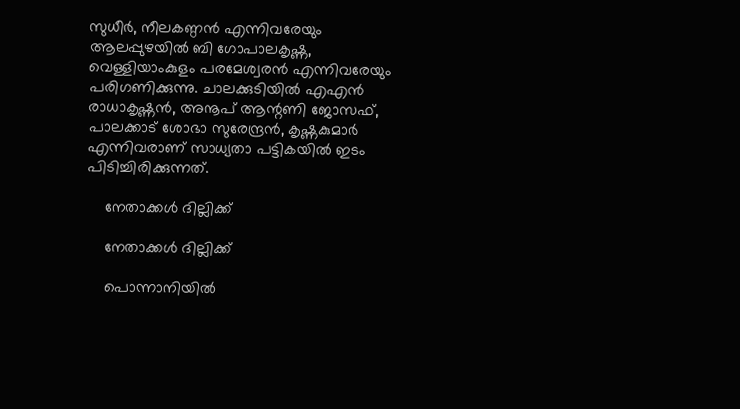സുധീര്‍, നീലകണ്ഠന്‍ എന്നിവരേയും ആലപ്പുഴയില്‍ ബി ഗോപാലകൃഷ്ണ, വെള്ളിയാംകുളം പരമേശ്വരന്‍ എന്നിവരേയും പരിഗണിക്കുന്നു. ചാലക്കുടിയില്‍ എഎന്‍ രാധാകൃഷ്ണന്‍, അനൂപ് ആന്റണി ജോസഫ്, പാലക്കാട് ശോഭാ സുരേന്ദ്രന്‍, കൃഷ്ണകുമാര്‍ എന്നിവരാണ് സാധ്യതാ പട്ടികയില്‍ ഇടം പിടിച്ചിരിക്കുന്നത്.

    നേതാക്കൾ ദില്ലിക്ക്

    നേതാക്കൾ ദില്ലിക്ക്

    പൊന്നാനിയില്‍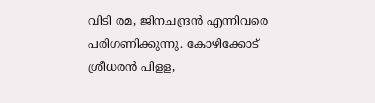വിടി രമ, ജിനചന്ദ്രന്‍ എന്നിവരെ പരിഗണിക്കുന്നു. കോഴിക്കോട് ശ്രീധരന്‍ പിളള,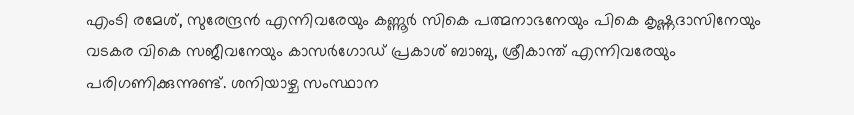എംടി രമേശ്, സുരേന്ദ്രന്‍ എന്നിവരേയും കണ്ണൂര്‍ സികെ പത്മനാഭനേയും പികെ കൃഷ്ണദാസിനേയും വടകര വികെ സജീവനേയും കാസര്‍ഗോഡ് പ്രകാശ് ബാബു, ശ്രീകാന്ത് എന്നിവരേയും പരിഗണിക്കുന്നുണ്ട്. ശനിയാഴ്ച സംസ്ഥാന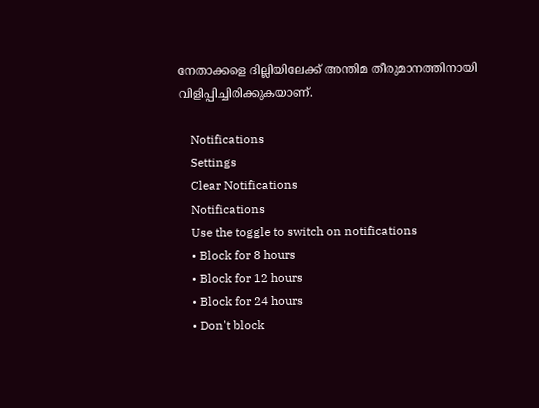നേതാക്കളെ ദില്ലിയിലേക്ക് അന്തിമ തീരുമാനത്തിനായി വിളിപ്പിച്ചിരിക്കുകയാണ്.

    Notifications
    Settings
    Clear Notifications
    Notifications
    Use the toggle to switch on notifications
    • Block for 8 hours
    • Block for 12 hours
    • Block for 24 hours
    • Don't block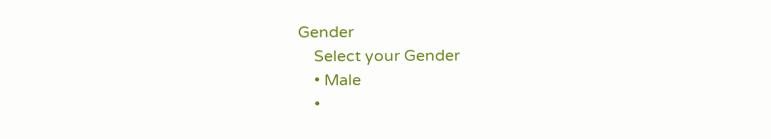Gender
    Select your Gender
    • Male
    •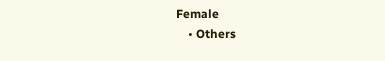Female
    • Others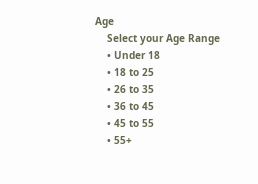Age
    Select your Age Range
    • Under 18
    • 18 to 25
    • 26 to 35
    • 36 to 45
    • 45 to 55
    • 55+